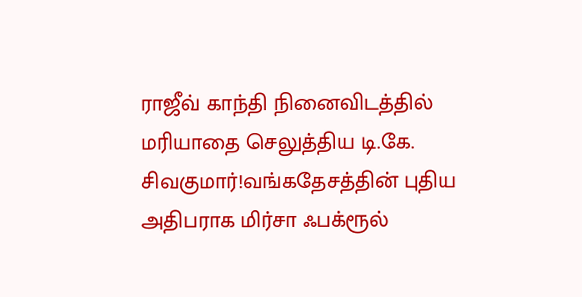ராஜீவ் காந்தி நினைவிடத்தில் மரியாதை செலுத்திய டி.கே. சிவகுமார்!வங்கதேசத்தின் புதிய அதிபராக மிர்சா ஃபக்ரூல்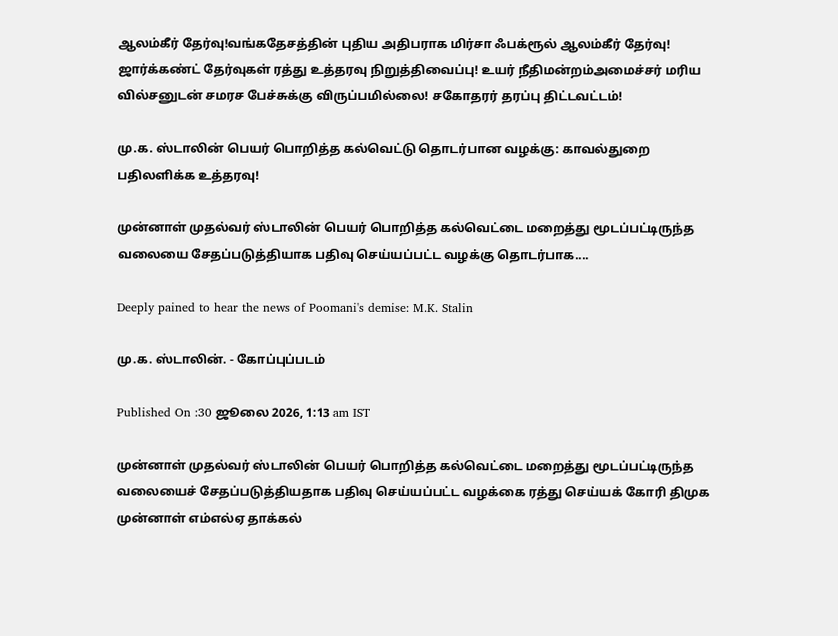ஆலம்கீர் தேர்வு!வங்கதேசத்தின் புதிய அதிபராக மிர்சா ஃபக்ரூல் ஆலம்கீர் தேர்வு! ஜார்க்கண்ட் தேர்வுகள் ரத்து உத்தரவு நிறுத்திவைப்பு! உயர் நீதிமன்றம்அமைச்சர் மரிய வில்சனுடன் சமரச பேச்சுக்கு விருப்பமில்லை! சகோதரர் தரப்பு திட்டவட்டம்!

மு.க. ஸ்டாலின் பெயர் பொறித்த கல்வெட்டு தொடர்பான வழக்கு: காவல்துறை பதிலளிக்க உத்தரவு!

முன்னாள் முதல்வர் ஸ்டாலின் பெயர் பொறித்த கல்வெட்டை மறைத்து மூடப்பட்டிருந்த வலையை சேதப்படுத்தியாக பதிவு செய்யப்பட்ட வழக்கு தொடர்பாக....

Deeply pained to hear the news of Poomani's demise: M.K. Stalin

மு.க. ஸ்டாலின். - கோப்புப்படம்

Published On :30 ஜூலை 2026, 1:13 am IST

முன்னாள் முதல்வர் ஸ்டாலின் பெயர் பொறித்த கல்வெட்டை மறைத்து மூடப்பட்டிருந்த வலையைச் சேதப்படுத்தியதாக பதிவு செய்யப்பட்ட வழக்கை ரத்து செய்யக் கோரி திமுக முன்னாள் எம்எல்ஏ தாக்கல்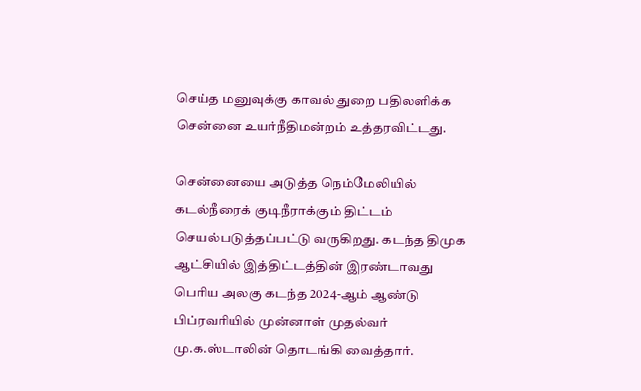செய்த மனுவுக்கு காவல் துறை பதிலளிக்க சென்னை உயர்நீதிமன்றம் உத்தரவிட்டது.

சென்னையை அடுத்த நெம்மேலியில் கடல்நீரைக் குடிநீராக்கும் திட்டம் செயல்படுத்தப்பட்டு வருகிறது. கடந்த திமுக ஆட்சியில் இத்திட்டத்தின் இரண்டாவது பெரிய அலகு கடந்த 2024-ஆம் ஆண்டு பிப்ரவரியில் முன்னாள் முதல்வர் மு.க.ஸ்டாலின் தொடங்கி வைத்தார்.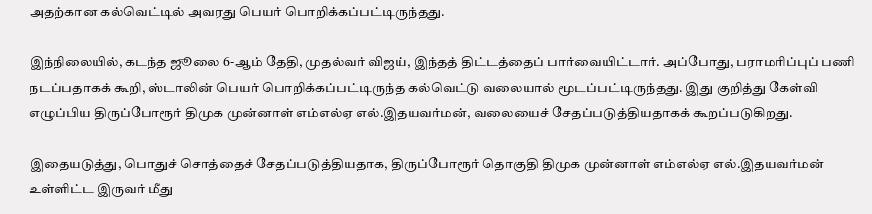அதற்கான கல்வெட்டில் அவரது பெயர் பொறிக்கப்பட்டிருந்தது.

இந்நிலையில், கடந்த ஜூலை 6-ஆம் தேதி, முதல்வர் விஜய், இந்தத் திட்டத்தைப் பார்வையிட்டார். அப்போது, பராமரிப்புப் பணி நடப்பதாகக் கூறி, ஸ்டாலின் பெயர் பொறிக்கப்பட்டிருந்த கல்வெட்டு வலையால் மூடப்பட்டிருந்தது. இது குறித்து கேள்வி எழுப்பிய திருப்போரூர் திமுக முன்னாள் எம்எல்ஏ எல்.இதயவர்மன், வலையைச் சேதப்படுத்தியதாகக் கூறப்படுகிறது.

இதையடுத்து, பொதுச் சொத்தைச் சேதப்படுத்தியதாக, திருப்போரூர் தொகுதி திமுக முன்னாள் எம்எல்ஏ எல்.இதயவர்மன் உள்ளிட்ட இருவர் மீது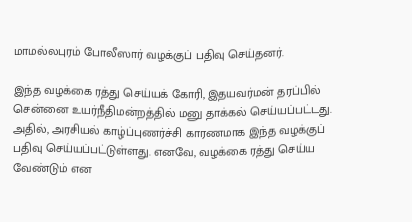மாமல்லபுரம் போலீஸார் வழக்குப் பதிவு செய்தனர்.

இந்த வழக்கை ரத்து செய்யக் கோரி, இதயவர்மன் தரப்பில் சென்னை உயர்நீதிமன்றத்தில் மனு தாக்கல் செய்யப்பட்டது. அதில், அரசியல் காழ்ப்புணர்ச்சி காரணமாக இந்த வழக்குப் பதிவு செய்யப்பட்டுள்ளது. எனவே, வழக்கை ரத்து செய்ய வேண்டும் என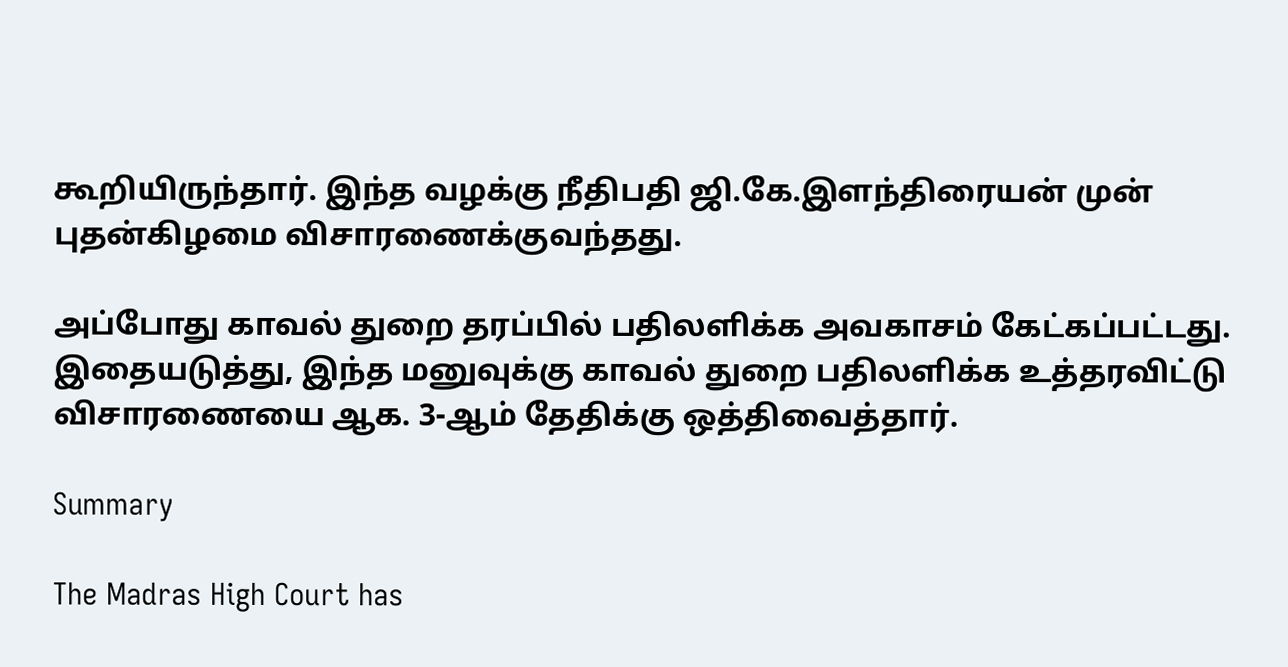கூறியிருந்தார். இந்த வழக்கு நீதிபதி ஜி.கே.இளந்திரையன் முன் புதன்கிழமை விசாரணைக்குவந்தது.

அப்போது காவல் துறை தரப்பில் பதிலளிக்க அவகாசம் கேட்கப்பட்டது. இதையடுத்து, இந்த மனுவுக்கு காவல் துறை பதிலளிக்க உத்தரவிட்டு விசாரணையை ஆக. 3-ஆம் தேதிக்கு ஒத்திவைத்தார்.

Summary

The Madras High Court has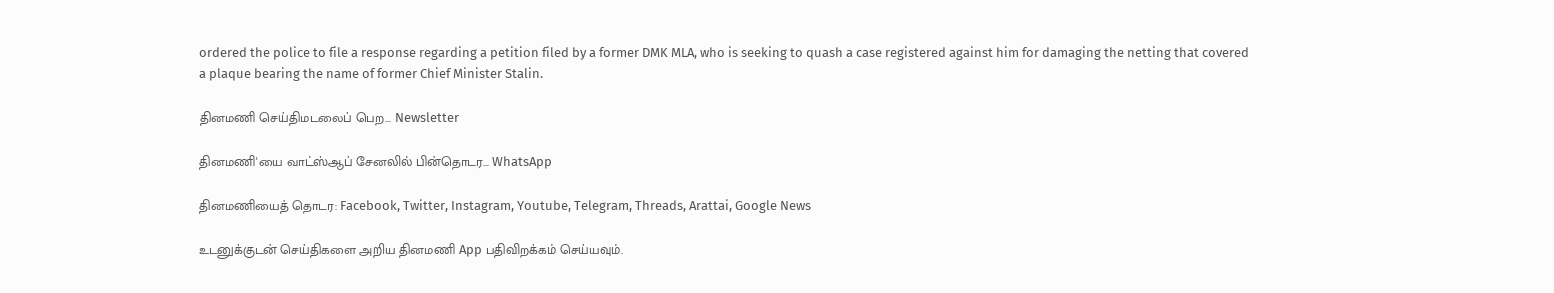ordered the police to file a response regarding a petition filed by a former DMK MLA, who is seeking to quash a case registered against him for damaging the netting that covered a plaque bearing the name of former Chief Minister Stalin.

தினமணி செய்திமடலைப் பெற... Newsletter

தினமணி'யை வாட்ஸ்ஆப் சேனலில் பின்தொடர... WhatsApp

தினமணியைத் தொடர: Facebook, Twitter, Instagram, Youtube, Telegram, Threads, Arattai, Google News

உடனுக்குடன் செய்திகளை அறிய தினமணி App பதிவிறக்கம் செய்யவும்.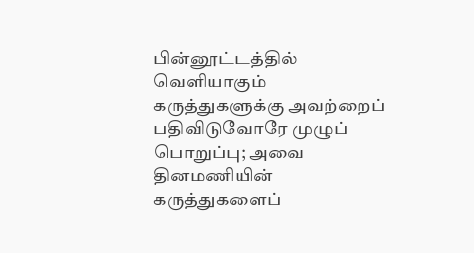பின்னூட்டத்தில் வெளியாகும் கருத்துகளுக்கு அவற்றைப் பதிவிடுவோரே முழுப் பொறுப்பு; அவை தினமணியின் கருத்துகளைப்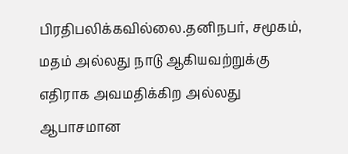பிரதிபலிக்கவில்லை.தனிநபர், சமூகம், மதம் அல்லது நாடு ஆகியவற்றுக்கு எதிராக அவமதிக்கிற அல்லது ஆபாசமான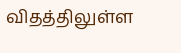விதத்திலுள்ள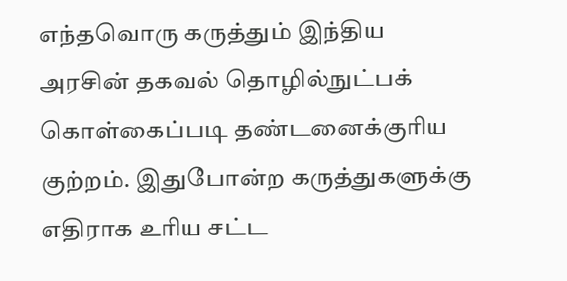எந்தவொரு கருத்தும் இந்திய அரசின் தகவல் தொழில்நுட்பக் கொள்கைப்படி தண்டனைக்குரிய குற்றம். இதுபோன்ற கருத்துகளுக்கு எதிராக உரிய சட்ட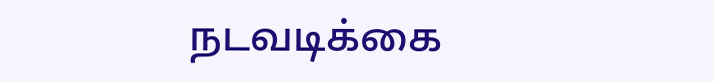நடவடிக்கை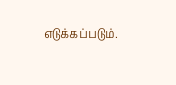எடுக்கப்படும்.